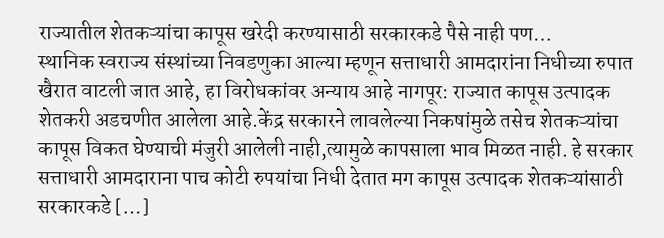राज्यातील शेतकऱ्यांचा कापूस खरेदी करण्यासाठी सरकारकडे पैसे नाही पण…
स्थानिक स्वराज्य संस्थांच्या निवडणुका आल्या म्हणून सत्ताधारी आमदारांना निधीच्या रुपात खैरात वाटली जात आहे, हा विरोधकांवर अन्याय आहे नागपूर: राज्यात कापूस उत्पादक शेतकरी अडचणीत आलेला आहे.केंद्र सरकारने लावलेल्या निकषांमुळे तसेच शेतकऱ्यांचा कापूस विकत घेण्याची मंजुरी आलेली नाही,त्यामुळे कापसाला भाव मिळत नाही. हे सरकार सत्ताधारी आमदाराना पाच कोटी रुपयांचा निधी देतात मग कापूस उत्पादक शेतकऱ्यांसाठी सरकारकडे […]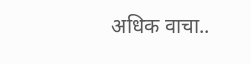अधिक वाचा..